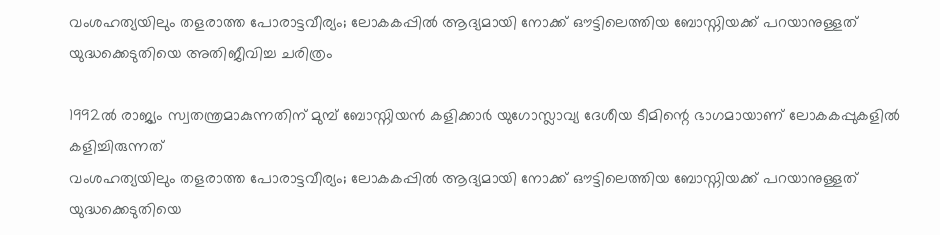വംശഹത്യയിലും തളരാത്ത പോരാട്ടവീര്യം; ലോകകപ്പിൽ ആദ്യമായി നോക്ക് ഔട്ടിലെത്തിയ ബോസ്നിയക്ക് പറയാനുള്ളത് യുദ്ധക്കെടുതിയെ അതിജീവിച്ച ചരിത്രം

1992ൽ രാജ്യം സ്വതന്ത്രമാകുന്നതിന് മുമ്പ് ബോസ്നിയൻ കളിക്കാർ യുഗോസ്ലാവ്യ ദേശീയ ടീമിന്റെ ഭാഗമായാണ് ലോകകപ്പുകളിൽ കളിച്ചിരുന്നത്
വംശഹത്യയിലും തളരാത്ത പോരാട്ടവീര്യം; ലോകകപ്പിൽ ആദ്യമായി നോക്ക് ഔട്ടിലെത്തിയ ബോസ്നിയക്ക് പറയാനുള്ളത് യുദ്ധക്കെടുതിയെ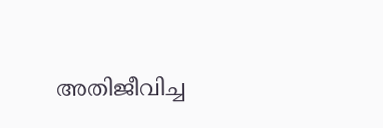അതിജീവിച്ച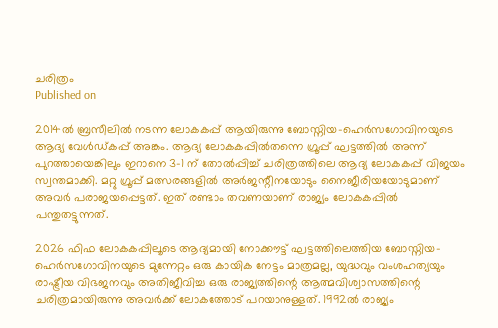ചരിത്രം
Published on

2014ൽ ബ്രസീലിൽ നടന്ന ലോകകപ്പ് ആയിരുന്നു ബോസ്നിയ-ഹെർസഗോവിനയുടെ ആദ്യ വേൾഡ്കപ്പ് അങ്കം. ആദ്യ ലോകകപ്പിൽതന്നെ ഗ്രൂപ്പ് ഘട്ടത്തിൽ അന്ന് പുറത്തായെങ്കിലും ഇറാനെ 3-1 ന് തോൽപ്പിച്ച് ചരിത്രത്തിലെ ആദ്യ ലോകകപ്പ് വിജയം സ്വന്തമാക്കി. മറ്റു ഗ്രൂപ്പ് മത്സരങ്ങളിൽ അർജന്റീനയോടും നൈജീരിയയോടുമാണ് അവർ പരാജയപ്പെട്ടത്. ഇത് രണ്ടാം തവണയാണ് രാജ്യം ലോകകപ്പിൽ പന്തുതട്ടുന്നത്.

2026 ഫിഫ ലോകകപ്പിലൂടെ ആദ്യമായി നോക്കൗട്ട് ഘട്ടത്തിലെത്തിയ ബോസ്നിയ-ഹെർസഗോവിനയുടെ മുന്നേറ്റം ഒരു കായിക നേട്ടം മാത്രമല്ല, യുദ്ധവും വംശഹത്യയും രാഷ്ട്രീയ വിഭജനവും അതിജീവിച്ച ഒരു രാജ്യത്തിന്റെ ആത്മവിശ്വാസത്തിന്റെ ചരിത്രമായിരുന്നു അവർക്ക് ലോകത്തോട് പറയാനുള്ളത്. 1992ൽ രാജ്യം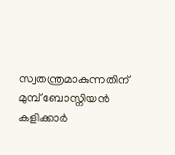സ്വതന്ത്രമാകുന്നതിന് മുമ്പ് ബോസ്നിയൻ കളിക്കാർ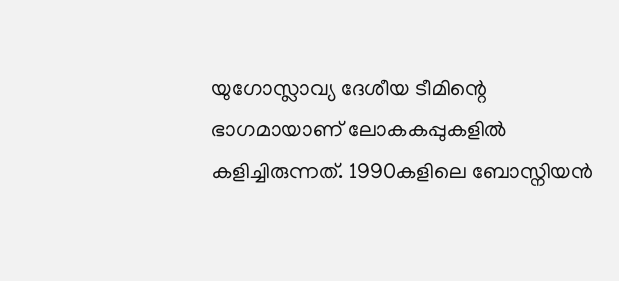യുഗോസ്ലാവ്യ ദേശീയ ടീമിന്റെ ഭാഗമായാണ് ലോകകപ്പുകളിൽ കളിച്ചിരുന്നത്. 1990കളിലെ ബോസ്നിയൻ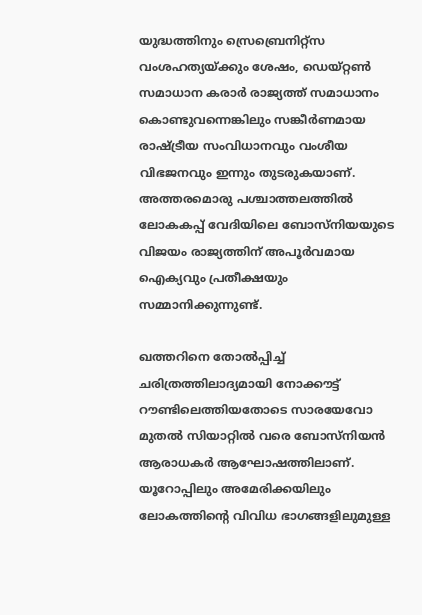യുദ്ധത്തിനും സ്രെബ്രെനിറ്റ്സ വംശഹത്യയ്ക്കും ശേഷം, ഡെയ്റ്റൺ സമാധാന കരാർ രാജ്യത്ത് സമാധാനം കൊണ്ടുവന്നെങ്കിലും സങ്കീർണമായ രാഷ്ട്രീയ സംവിധാനവും വംശീയ വിഭജനവും ഇന്നും തുടരുകയാണ്. അത്തരമൊരു പശ്ചാത്തലത്തിൽ ലോകകപ്പ് വേദിയിലെ ബോസ്നിയയുടെ വിജയം രാജ്യത്തിന് അപൂർവമായ ഐക്യവും പ്രതീക്ഷയും സമ്മാനിക്കുന്നുണ്ട്.

ഖത്തറിനെ തോൽപ്പിച്ച് ചരിത്രത്തിലാദ്യമായി നോക്കൗട്ട് റൗണ്ടിലെത്തിയതോടെ സാരയേവോ മുതൽ സിയാറ്റിൽ വരെ ബോസ്നിയൻ ആരാധകർ ആഘോഷത്തിലാണ്. യൂറോപ്പിലും അമേരിക്കയിലും ലോകത്തിന്റെ വിവിധ ഭാഗങ്ങളിലുമുള്ള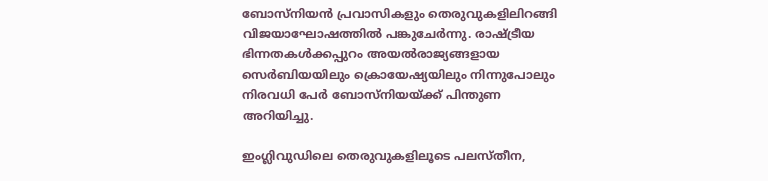ബോസ്നിയൻ പ്രവാസികളും തെരുവുകളിലിറങ്ങി വിജയാഘോഷത്തിൽ പങ്കുചേർന്നു. രാഷ്ട്രീയ ഭിന്നതകൾക്കപ്പുറം അയൽരാജ്യങ്ങളായ സെർബിയയിലും ക്രൊയേഷ്യയിലും നിന്നുപോലും നിരവധി പേർ ബോസ്നിയയ്ക്ക് പിന്തുണ അറിയിച്ചു.

ഇംഗ്ലിവുഡിലെ തെരുവുകളിലൂടെ പലസ്തീന,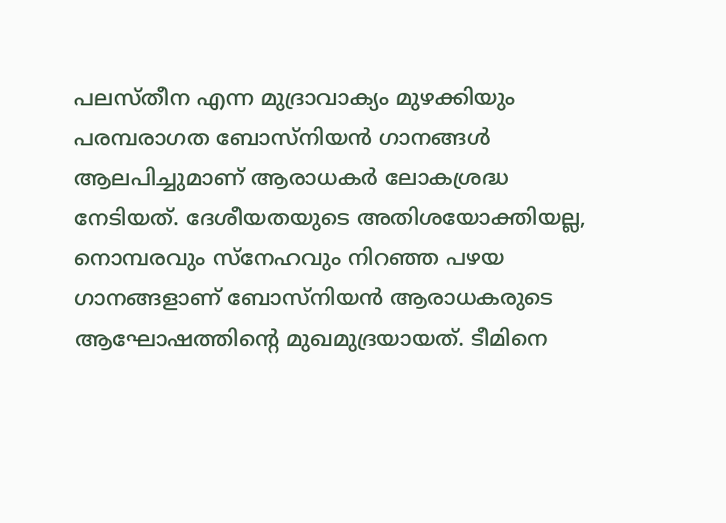പലസ്തീന എന്ന മുദ്രാവാക്യം മുഴക്കിയും പരമ്പരാഗത ബോസ്നിയൻ ഗാനങ്ങൾ ആലപിച്ചുമാണ് ആരാധകർ ലോകശ്രദ്ധ നേടിയത്. ദേശീയതയുടെ അതിശയോക്തിയല്ല, നൊമ്പരവും സ്നേഹവും നിറഞ്ഞ പഴയ ഗാനങ്ങളാണ് ബോസ്നിയൻ ആരാധകരുടെ ആഘോഷത്തിന്റെ മുഖമുദ്രയായത്. ടീമിനെ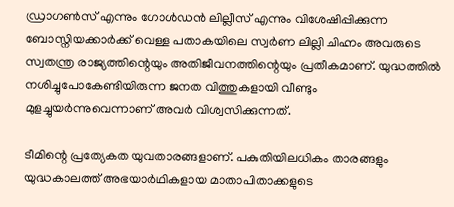ഡ്രാഗൺസ് എന്നും ഗോൾഡൻ ലില്ലീസ് എന്നും വിശേഷിപ്പിക്കുന്ന ബോസ്നിയക്കാർക്ക് വെള്ള പതാകയിലെ സ്വർണ ലില്ലി ചിഹ്നം അവരുടെ സ്വതന്ത്ര രാജ്യത്തിന്റെയും അതിജീവനത്തിന്റെയും പ്രതീകമാണ്. യുദ്ധത്തിൽ നശിച്ചുപോകേണ്ടിയിരുന്ന ജനത വിത്തുകളായി വീണ്ടും മുളച്ചുയർന്നുവെന്നാണ് അവർ വിശ്വസിക്കുന്നത്.

ടീമിന്റെ പ്രത്യേകത യുവതാരങ്ങളാണ്. പകുതിയിലധികം താരങ്ങളും യുദ്ധകാലത്ത് അഭയാർഥികളായ മാതാപിതാക്കളുടെ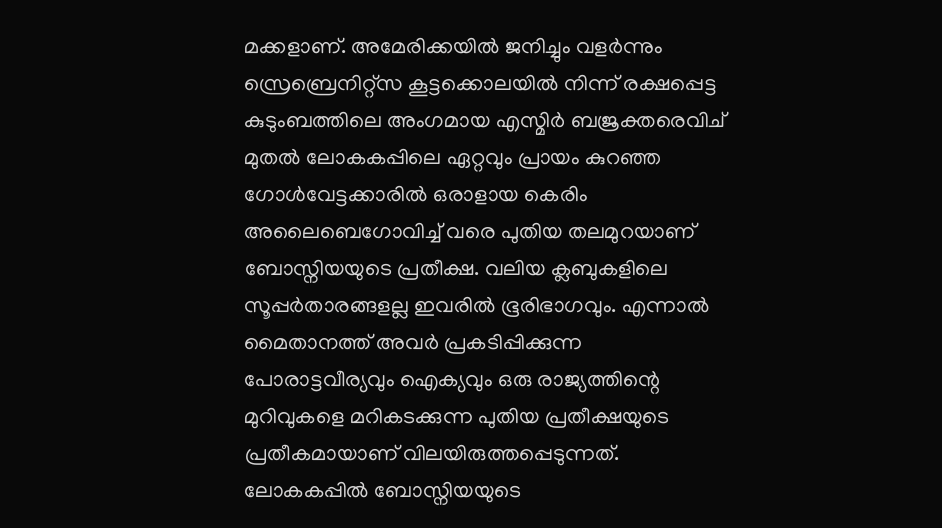മക്കളാണ്. അമേരിക്കയിൽ ജനിച്ചും വളർന്നും സ്രെബ്രെനിറ്റ്സ കൂട്ടക്കൊലയിൽ നിന്ന് രക്ഷപ്പെട്ട കുടുംബത്തിലെ അംഗമായ എസ്മിർ ബജ്രക്തരെവിച് മുതൽ ലോകകപ്പിലെ ഏറ്റവും പ്രായം കുറഞ്ഞ ഗോൾവേട്ടക്കാരിൽ ഒരാളായ കെരിം അലൈബെഗോവിച്ച് വരെ പുതിയ തലമുറയാണ് ബോസ്നിയയുടെ പ്രതീക്ഷ. വലിയ ക്ലബുകളിലെ സൂപ്പർതാരങ്ങളല്ല ഇവരിൽ ഭൂരിഭാഗവും. എന്നാൽ മൈതാനത്ത് അവർ പ്രകടിപ്പിക്കുന്ന പോരാട്ടവീര്യവും ഐക്യവും ഒരു രാജ്യത്തിന്റെ മുറിവുകളെ മറികടക്കുന്ന പുതിയ പ്രതീക്ഷയുടെ പ്രതീകമായാണ് വിലയിരുത്തപ്പെടുന്നത്. ലോകകപ്പിൽ ബോസ്നിയയുടെ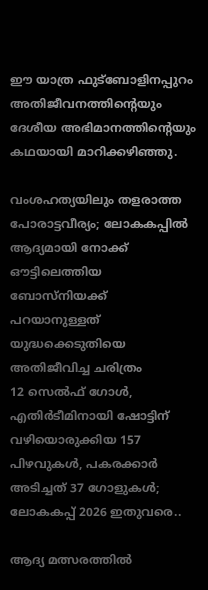ഈ യാത്ര ഫുട്ബോളിനപ്പുറം അതിജീവനത്തിന്റെയും ദേശീയ അഭിമാനത്തിന്റെയും കഥയായി മാറിക്കഴിഞ്ഞു.

വംശഹത്യയിലും തളരാത്ത പോരാട്ടവീര്യം; ലോകകപ്പിൽ ആദ്യമായി നോക്ക് ഔട്ടിലെത്തിയ ബോസ്നിയക്ക് പറയാനുള്ളത് യുദ്ധക്കെടുതിയെ അതിജീവിച്ച ചരിത്രം
12 സെൽഫ് ഗോൾ, എതിർടീമിനായി ഷോട്ടിന് വഴിയൊരുക്കിയ 157 പിഴവുകൾ, പകരക്കാർ അടിച്ചത് 37 ഗോളുകൾ; ലോകകപ്പ് 2026 ഇതുവരെ..

ആദ്യ മത്സരത്തിൽ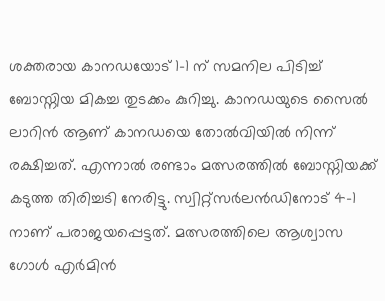ശക്തരായ കാനഡയോട് 1-1 ന് സമനില പിടിച്ച് ബോസ്നിയ മികച്ച തുടക്കം കുറിച്ചു. കാനഡയുടെ സൈൽ ലാറിൻ ആണ് കാനഡയെ തോൽവിയിൽ നിന്ന് രക്ഷിച്ചത്. എന്നാൽ രണ്ടാം മത്സരത്തിൽ ബോസ്നിയക്ക് കടുത്ത തിരിച്ചടി നേരിട്ടു. സ്വിറ്റ്സർലൻഡിനോട് 4-1 നാണ് പരാജയപ്പെട്ടത്. മത്സരത്തിലെ ആശ്വാസ ഗോൾ എർമിൻ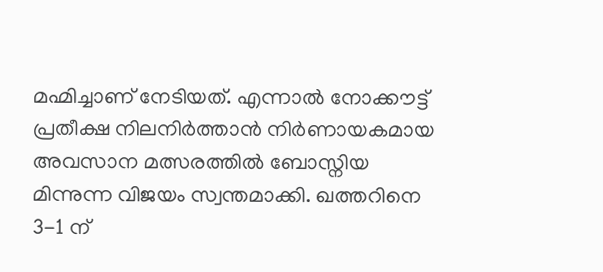മഹ്മിച്ചാണ് നേടിയത്. എന്നാൽ നോക്കൗട്ട് പ്രതീക്ഷ നിലനിർത്താൻ നിർണായകമായ അവസാന മത്സരത്തിൽ ബോസ്നിയ മിന്നുന്ന വിജയം സ്വന്തമാക്കി. ഖത്തറിനെ 3-1 ന്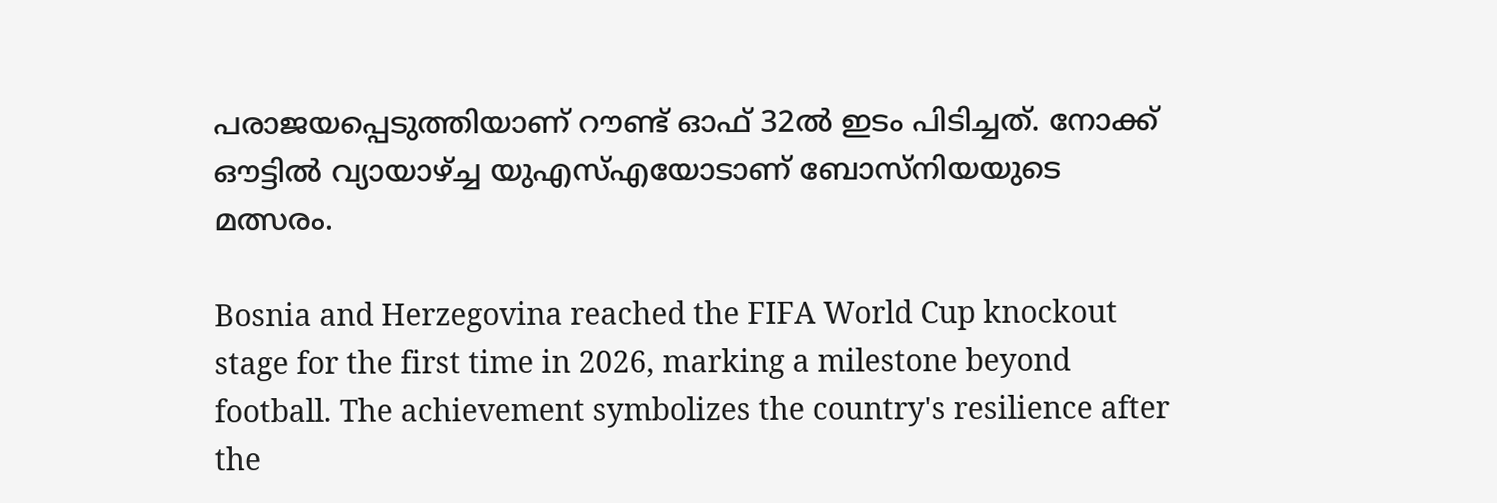പരാജയപ്പെടുത്തിയാണ് റൗണ്ട് ഓഫ് 32ൽ ഇടം പിടിച്ചത്. നോക്ക് ഔട്ടിൽ വ്യായാഴ്ച്ച യുഎസ്എയോടാണ് ബോസ്നിയയുടെ മത്സരം.

Bosnia and Herzegovina reached the FIFA World Cup knockout stage for the first time in 2026, marking a milestone beyond football. The achievement symbolizes the country's resilience after the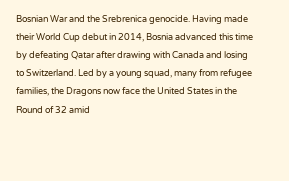Bosnian War and the Srebrenica genocide. Having made their World Cup debut in 2014, Bosnia advanced this time by defeating Qatar after drawing with Canada and losing to Switzerland. Led by a young squad, many from refugee families, the Dragons now face the United States in the Round of 32 amid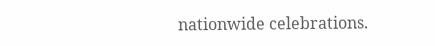nationwide celebrations.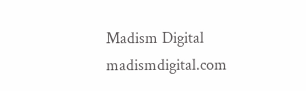Madism Digital
madismdigital.com